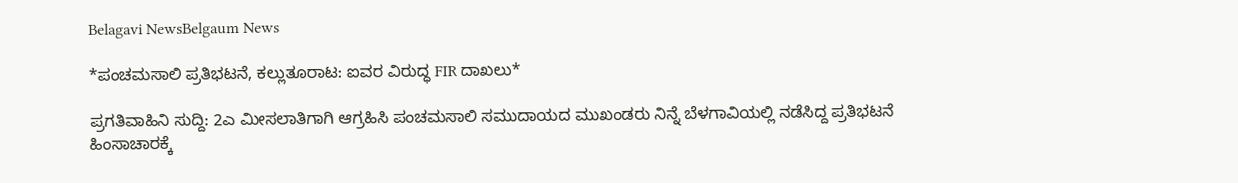Belagavi NewsBelgaum News

*ಪಂಚಮಸಾಲಿ ಪ್ರತಿಭಟನೆ, ಕಲ್ಲುತೂರಾಟ: ಐವರ ವಿರುದ್ಧ FIR ದಾಖಲು*

ಪ್ರಗತಿವಾಹಿನಿ ಸುದ್ದಿ: 2ಎ ಮೀಸಲಾತಿಗಾಗಿ ಆಗ್ರಹಿಸಿ ಪಂಚಮಸಾಲಿ ಸಮುದಾಯದ ಮುಖಂಡರು ನಿನ್ನೆ ಬೆಳಗಾವಿಯಲ್ಲಿ ನಡೆಸಿದ್ದ ಪ್ರತಿಭಟನೆ ಹಿಂಸಾಚಾರಕ್ಕೆ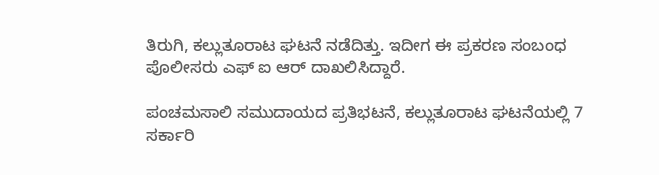ತಿರುಗಿ, ಕಲ್ಲುತೂರಾಟ ಘಟನೆ ನಡೆದಿತ್ತು. ಇದೀಗ ಈ ಪ್ರಕರಣ ಸಂಬಂಧ ಪೊಲೀಸರು ಎಫ್ ಐ ಆರ್ ದಾಖಲಿಸಿದ್ದಾರೆ.

ಪಂಚಮಸಾಲಿ ಸಮುದಾಯದ ಪ್ರತಿಭಟನೆ, ಕಲ್ಲುತೂರಾಟ ಘಟನೆಯಲ್ಲಿ 7 ಸರ್ಕಾರಿ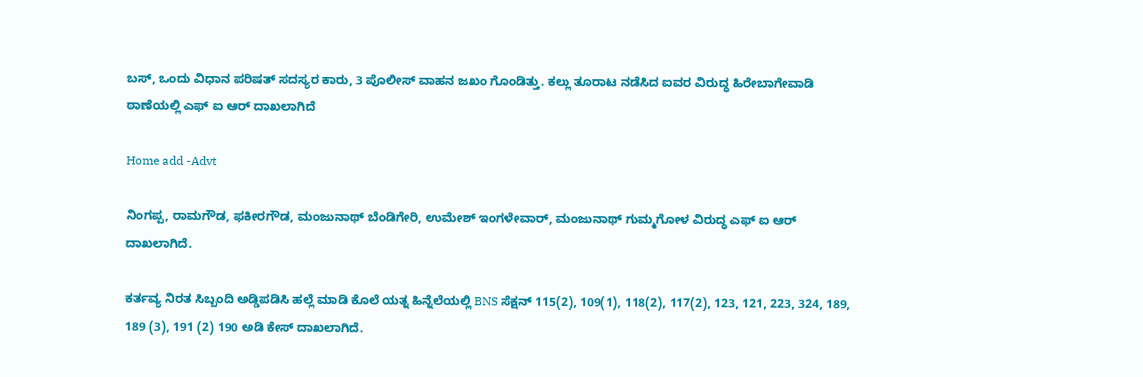ಬಸ್, ಒಂದು ವಿಧಾನ ಪರಿಷತ್ ಸದಸ್ಯರ ಕಾರು, 3 ಪೊಲೀಸ್ ವಾಹನ ಜಖಂ ಗೊಂಡಿತ್ತು. ಕಲ್ಲು ತೂರಾಟ ನಡೆಸಿದ ಐವರ ವಿರುದ್ಧ ಹಿರೇಬಾಗೇವಾಡಿ ಠಾಣೆಯಲ್ಲಿ ಎಫ್ ಐ ಆರ್ ದಾಖಲಾಗಿದೆ

Home add -Advt

ನಿಂಗಪ್ಪ, ರಾಮಗೌಡ, ಫಕೀರಗೌಡ, ಮಂಜುನಾಥ್ ಬೆಂಡಿಗೇರಿ, ಉಮೇಶ್ ಇಂಗಳೇವಾರ್, ಮಂಜುನಾಥ್ ಗುಮ್ಮಗೋಳ ವಿರುದ್ಧ ಎಫ್ ಐ ಆರ್ ದಾಖಲಾಗಿದೆ.

ಕರ್ತವ್ಯ ನಿರತ ಸಿಬ್ಬಂದಿ ಅಡ್ಡಿಪಡಿಸಿ ಹಲ್ಲೆ ಮಾಡಿ ಕೊಲೆ ಯತ್ನ ಹಿನ್ನೆಲೆಯಲ್ಲಿ BNS ಸೆಕ್ಷನ್ 115(2), 109(1), 118(2), 117(2), 123, 121, 223, 324, 189, 189 (3), 191 (2) 190 ಅಡಿ ಕೇಸ್ ದಾಖಲಾಗಿದೆ.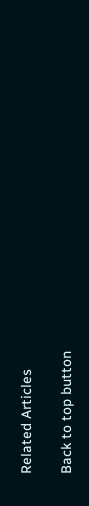Related Articles

Back to top button